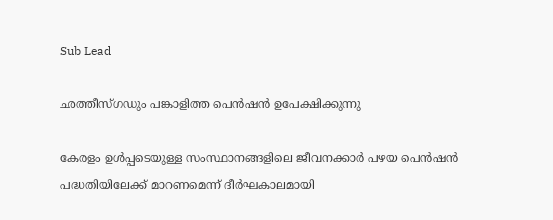Sub Lead

ഛത്തീസ്ഗഡും പങ്കാളിത്ത പെന്‍ഷന്‍ ഉപേക്ഷിക്കുന്നു

കേരളം ഉള്‍പ്പടെയുള്ള സംസ്ഥാനങ്ങളിലെ ജീവനക്കാര്‍ പഴയ പെന്‍ഷന്‍ പദ്ധതിയിലേക്ക് മാറണമെന്ന് ദീര്‍ഘകാലമായി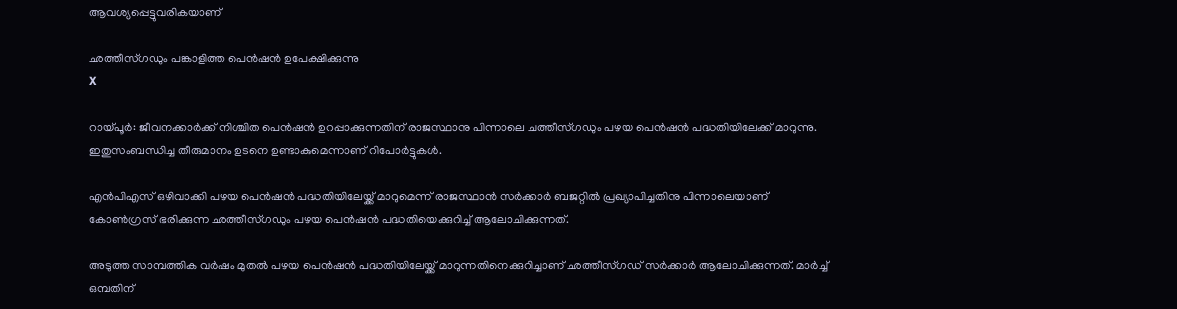ആവശ്യപ്പെട്ടുവരികയാണ്

ഛത്തീസ്ഗഡും പങ്കാളിത്ത പെന്‍ഷന്‍ ഉപേക്ഷിക്കുന്നു
X

റായ്പൂർ: ജീവനക്കാര്‍ക്ക് നിശ്ചിത പെന്‍ഷന്‍ ഉറപ്പാക്കുന്നതിന് രാജസ്ഥാനു പിന്നാലെ ചത്തീസ്ഗഡും പഴയ പെന്‍ഷന്‍ പദ്ധതിയിലേക്ക് മാറുന്നു. ഇതുസംബന്ധിച്ച തീരുമാനം ഉടനെ ഉണ്ടാകുമെന്നാണ് റിപോര്‍ട്ടുകള്‍.

എന്‍പിഎസ് ഒഴിവാക്കി പഴയ പെന്‍ഷന്‍ പദ്ധതിയിലേയ്ക്ക് മാറുമെന്ന് രാജസ്ഥാന്‍ സര്‍ക്കാര്‍ ബജറ്റില്‍ പ്രഖ്യാപിച്ചതിനു പിന്നാലെയാണ് കോണ്‍ഗ്രസ് ഭരിക്കുന്ന ഛത്തീസ്ഗഡും പഴയ പെന്‍ഷന്‍ പദ്ധതിയെക്കുറിച്ച് ആലോചിക്കുന്നത്.

അടുത്ത സാമ്പത്തിക വര്‍ഷം മുതല്‍ പഴയ പെന്‍ഷന്‍ പദ്ധതിയിലേയ്ക്ക് മാറുന്നതിനെക്കുറിച്ചാണ് ഛത്തീസ്ഗഡ്‌ സര്‍ക്കാര്‍ ആലോചിക്കുന്നത്. മാര്‍ച്ച് ഒമ്പതിന്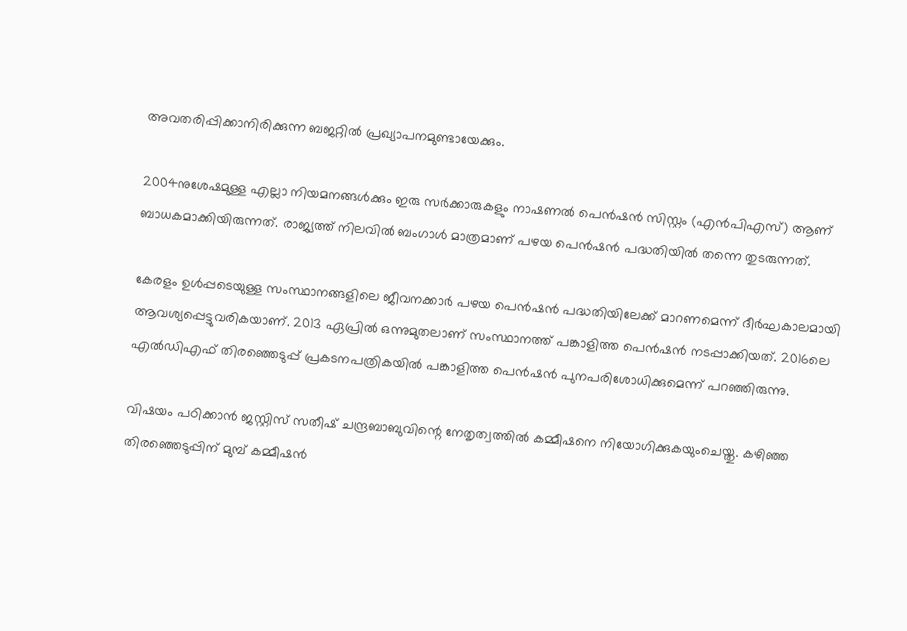അവതരിപ്പിക്കാനിരിക്കുന്ന ബജറ്റില്‍ പ്രഖ്യാപനമുണ്ടായേക്കും.

2004നുശേഷമുള്ള എല്ലാ നിയമനങ്ങള്‍ക്കും ഇരു സര്‍ക്കാരുകളും നാഷണല്‍ പെന്‍ഷന്‍ സിസ്റ്റം (എന്‍പിഎസ്) ആണ് ബാധകമാക്കിയിരുന്നത്. രാജ്യത്ത് നിലവില്‍ ബംഗാള്‍ മാത്രമാണ് പഴയ പെന്‍ഷന്‍ പദ്ധതിയില്‍ തന്നെ തുടരുന്നത്.

കേരളം ഉള്‍പ്പടെയുള്ള സംസ്ഥാനങ്ങളിലെ ജീവനക്കാര്‍ പഴയ പെന്‍ഷന്‍ പദ്ധതിയിലേക്ക് മാറണമെന്ന് ദീര്‍ഘകാലമായി ആവശ്യപ്പെട്ടുവരികയാണ്. 2013 ഏപ്രില്‍ ഒന്നുമുതലാണ് സംസ്ഥാനത്ത് പങ്കാളിത്ത പെന്‍ഷന്‍ നടപ്പാക്കിയത്. 2016ലെ എല്‍ഡിഎഫ് തിരഞ്ഞെടുപ്പ് പ്രകടനപത്രികയില്‍ പങ്കാളിത്ത പെന്‍ഷന്‍ പുനപരിശോധിക്കുമെന്ന് പറഞ്ഞിരുന്നു.

വിഷയം പഠിക്കാന്‍ ജസ്റ്റിസ് സതീഷ് ചന്ദ്രബാബുവിന്റെ നേതൃത്വത്തില്‍ കമ്മീഷനെ നിയോഗിക്കുകയുംചെയ്തു. കഴിഞ്ഞ തിരഞ്ഞെടുപ്പിന് മുമ്പ് കമ്മീഷന്‍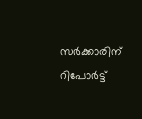സര്‍ക്കാരിന് റിപോര്‍ട്ട്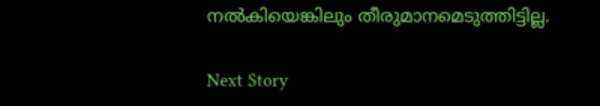നല്‍കിയെങ്കിലും തീരുമാനമെടുത്തിട്ടില്ല.

Next Story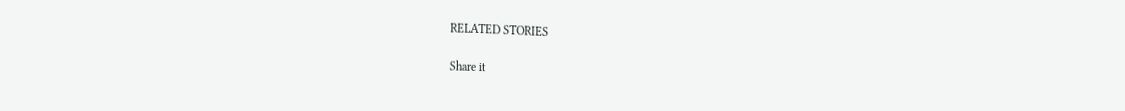RELATED STORIES

Share it